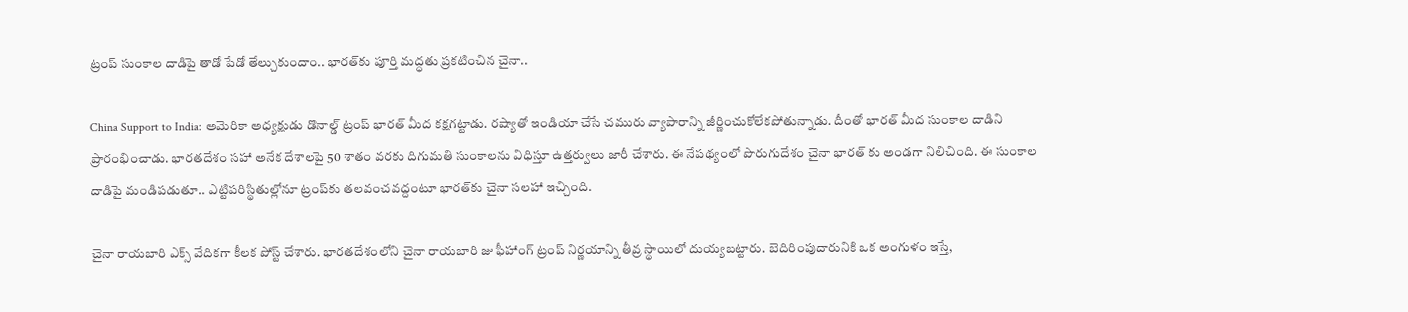ట్రంప్ సుంకాల దాడిపై తాడో పేడో తేల్చుకుందాం.. భారత్‌కు పూర్తి మద్ధతు ప్రకటించిన చైనా..

China Support to India: అమెరికా అధ్యక్షుడు డొనాల్డ్ ట్రంప్ భారత్ మీద కక్షగట్టాడు. రష్యాతో ఇండియా చేసే చమురు వ్యాపారాన్ని జీర్ణించుకోలేకపోతున్నాడు. దీంతో భారత్ మీద సుంకాల దాడిని ప్రారంభించాడు. భారతదేశం సహా అనేక దేశాలపై 50 శాతం వరకు దిగుమతి సుంకాలను విధిస్తూ ఉత్తర్వులు జారీ చేశారు. ఈ నేపథ్యంలో పొరుగుదేశం చైనా భారత్ కు అండగా నిలిచింది. ఈ సుంకాల దాడిపై మండిపడుతూ.. ఎట్టిపరిస్థితుల్లోనూ ట్రంప్‌కు తలవంచవద్దంటూ భారత్‌కు చైనా సలహా ఇచ్చింది.

చైనా రాయబారి ఎక్స్ వేదికగా కీలక పోస్ట్ చేశారు. భారతదేశంలోని చైనా రాయబారి జు ఫీహాంగ్ ట్రంప్ నిర్ణయాన్ని తీవ్ర స్థాయిలో దుయ్యబట్టారు. బెదిరింపుదారునికి ఒక అంగుళం ఇస్తే,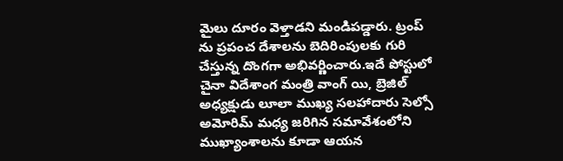మైలు దూరం వెళ్తాడని మండిపడ్డారు. ట్రంప్ ను ప్రపంచ దేశాలను బెదిరింపులకు గురి చేస్తున్న దొంగగా అభివర్ణించారు.ఇదే పోస్టులో చైనా విదేశాంగ మంత్రి వాంగ్ యి, బ్రెజిల్ అధ్యక్షుడు లూలా ముఖ్య సలహాదారు సెల్సో అమోరిమ్ మధ్య జరిగిన సమావేశంలోని ముఖ్యాంశాలను కూడా ఆయన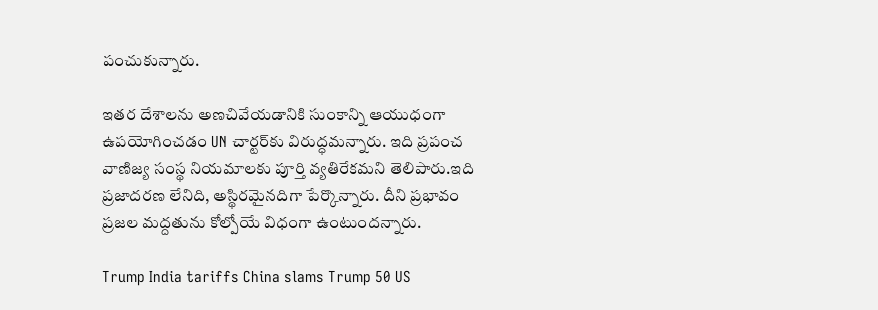పంచుకున్నారు.

ఇతర దేశాలను అణచివేయడానికి సుంకాన్ని ఆయుధంగా ఉపయోగించడం UN చార్టర్‌కు విరుద్ధమన్నారు. ఇది ప్రపంచ వాణిజ్య సంస్థ నియమాలకు పూర్తి వ్యతిరేకమని తెలిపారు.ఇది ప్రజాదరణ లేనిది, అస్థిరమైనదిగా పేర్కొన్నారు. దీని ప్రభావం ప్రజల మద్దతును కోల్పోయే విధంగా ఉంటుందన్నారు.

Trump India tariffs China slams Trump 50 US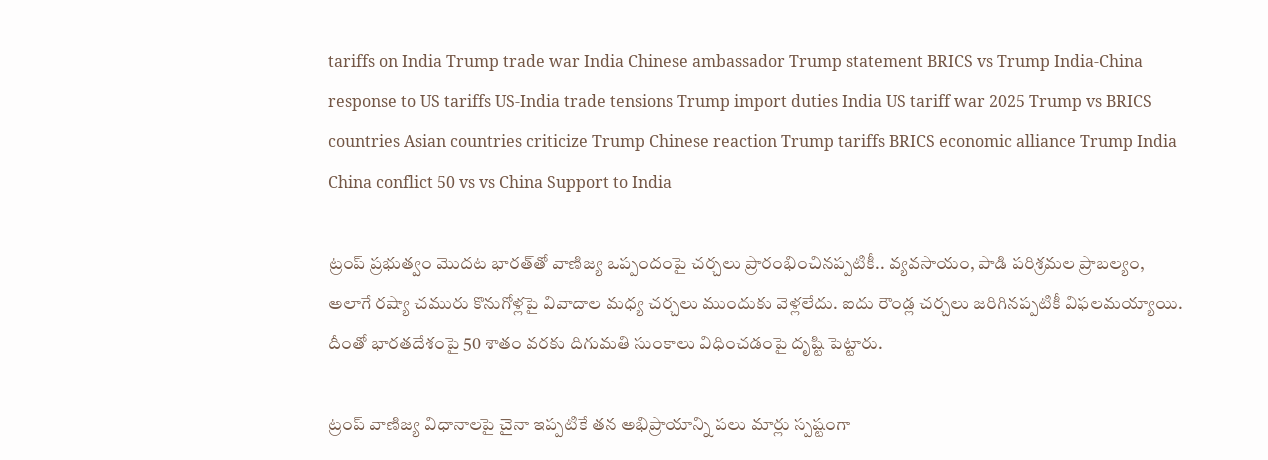tariffs on India Trump trade war India Chinese ambassador Trump statement BRICS vs Trump India-China response to US tariffs US-India trade tensions Trump import duties India US tariff war 2025 Trump vs BRICS countries Asian countries criticize Trump Chinese reaction Trump tariffs BRICS economic alliance Trump India China conflict 50 vs vs China Support to India

ట్రంప్ ప్రభుత్వం మొదట భారత్‌తో వాణిజ్య ఒప్పందంపై చర్చలు ప్రారంభించినప్పటికీ.. వ్యవసాయం, పాడి పరిశ్రమల ప్రాబల్యం, అలాగే రష్యా చమురు కొనుగోళ్లపై వివాదాల మధ్య చర్చలు ముందుకు వెళ్లలేదు. ఐదు రౌండ్ల చర్చలు జరిగినప్పటికీ విఫలమయ్యాయి. దీంతో భారతదేశంపై 50 శాతం వరకు దిగుమతి సుంకాలు విధించడంపై దృష్టి పెట్టారు.

ట్రంప్ వాణిజ్య విధానాలపై చైనా ఇప్పటికే తన అభిప్రాయాన్ని పలు మార్లు స్పష్టంగా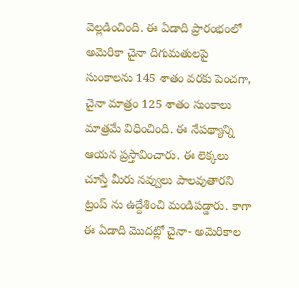వెల్లడించింది. ఈ ఏడాది ప్రారంభంలో అమెరికా చైనా దిగుమతులపై సుంకాలను 145 శాతం వరకు పెంచగా, చైనా మాత్రం 125 శాతం సుంకాలు మాత్రమే విధించింది. ఈ నేపథ్యాన్ని ఆయన ప్రస్తావించారు. ఈ లెక్కలు చూస్తే మీరు నవ్వులు పాలవుతారని ట్రంప్ ను ఉద్దేశించి మండిపడ్డారు. కాగా ఈ ఏడాది మొదట్లో చైనా- అమెరికాల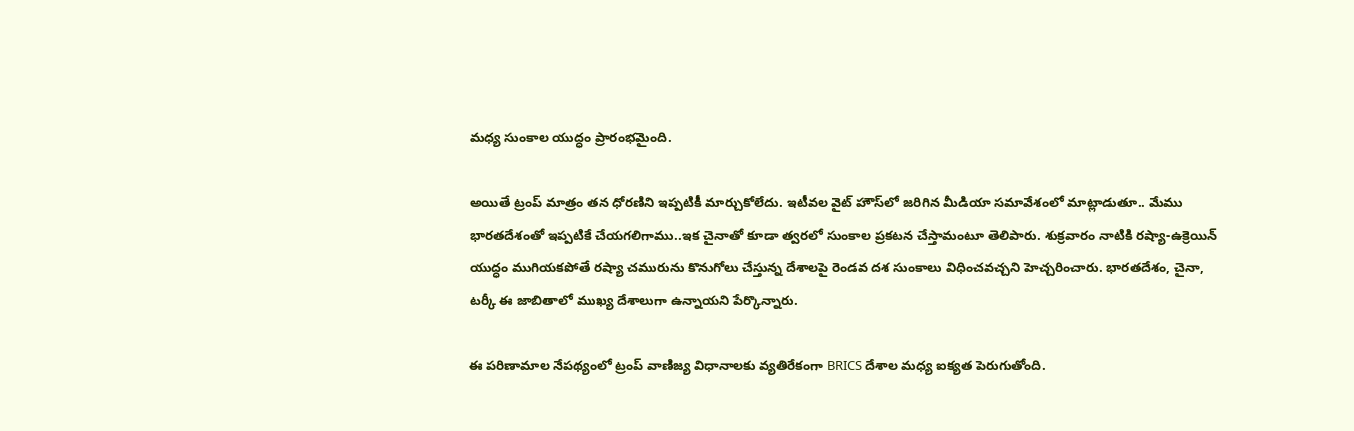మధ్య సుంకాల యుద్ధం ప్రారంభమైంది.

అయితే ట్రంప్ మాత్రం తన ధోరణిని ఇప్పటికీ మార్చుకోలేదు. ఇటీవల వైట్ హౌస్‌లో జరిగిన మీడియా సమావేశంలో మాట్లాడుతూ.. మేము భారతదేశంతో ఇప్పటికే చేయగలిగాము..ఇక చైనాతో కూడా త్వరలో సుంకాల ప్రకటన చేస్తామంటూ తెలిపారు. శుక్రవారం నాటికి రష్యా-ఉక్రెయిన్ యుద్ధం ముగియకపోతే రష్యా చమురును కొనుగోలు చేస్తున్న దేశాలపై రెండవ దశ సుంకాలు విధించవచ్చని హెచ్చరించారు. భారతదేశం, చైనా, టర్కీ ఈ జాబితాలో ముఖ్య దేశాలుగా ఉన్నాయని పేర్కొన్నారు.

ఈ పరిణామాల నేపథ్యంలో ట్రంప్ వాణిజ్య విధానాలకు వ్యతిరేకంగా BRICS దేశాల మధ్య ఐక్యత పెరుగుతోంది.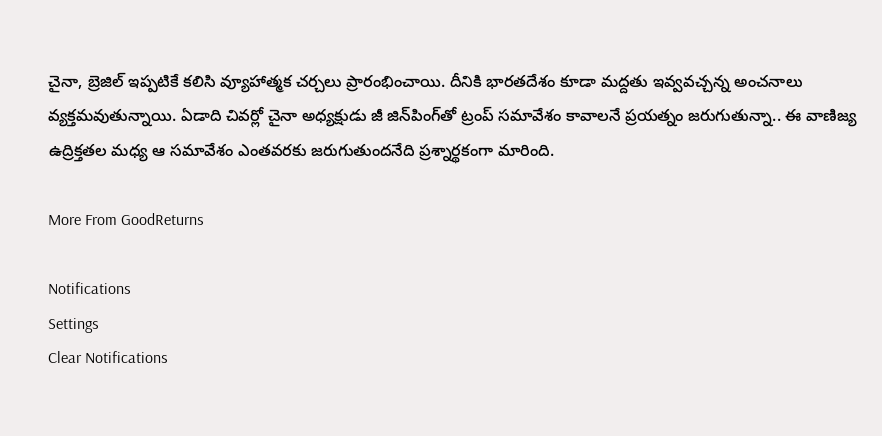చైనా, బ్రెజిల్ ఇప్పటికే కలిసి వ్యూహాత్మక చర్చలు ప్రారంభించాయి. దీనికి భారతదేశం కూడా మద్దతు ఇవ్వవచ్చన్న అంచనాలు వ్యక్తమవుతున్నాయి. ఏడాది చివర్లో చైనా అధ్యక్షుడు జీ జిన్‌పింగ్‌తో ట్రంప్ సమావేశం కావాలనే ప్రయత్నం జరుగుతున్నా.. ఈ వాణిజ్య ఉద్రిక్తతల మధ్య ఆ సమావేశం ఎంతవరకు జరుగుతుందనేది ప్రశ్నార్థకంగా మారింది.

More From GoodReturns

Notifications
Settings
Clear Notifications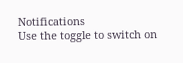Notifications
Use the toggle to switch on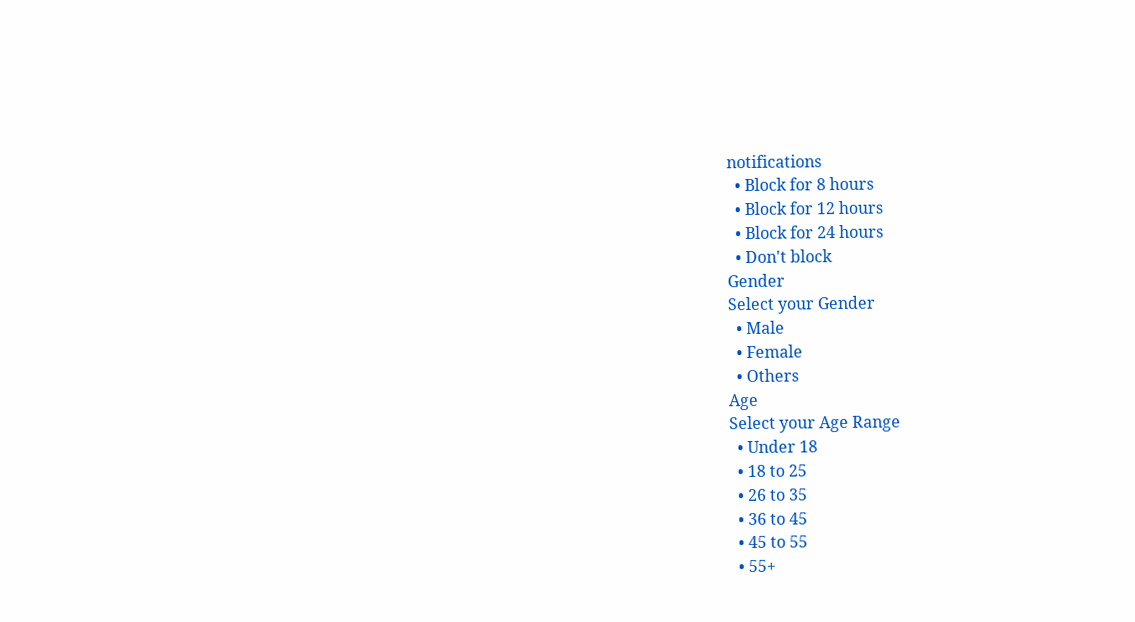notifications
  • Block for 8 hours
  • Block for 12 hours
  • Block for 24 hours
  • Don't block
Gender
Select your Gender
  • Male
  • Female
  • Others
Age
Select your Age Range
  • Under 18
  • 18 to 25
  • 26 to 35
  • 36 to 45
  • 45 to 55
  • 55+